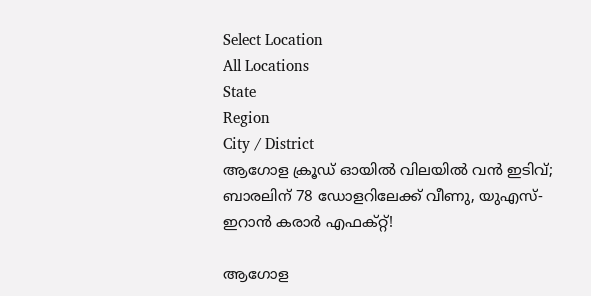Select Location
All Locations
State
Region
City / District
ആഗോള ക്രൂഡ് ഓയിൽ വിലയിൽ വൻ ഇടിവ്; ബാരലിന് 78 ഡോളറിലേക്ക് വീണു, യുഎസ്-ഇറാൻ കരാർ എഫക്റ്റ്!

ആഗോള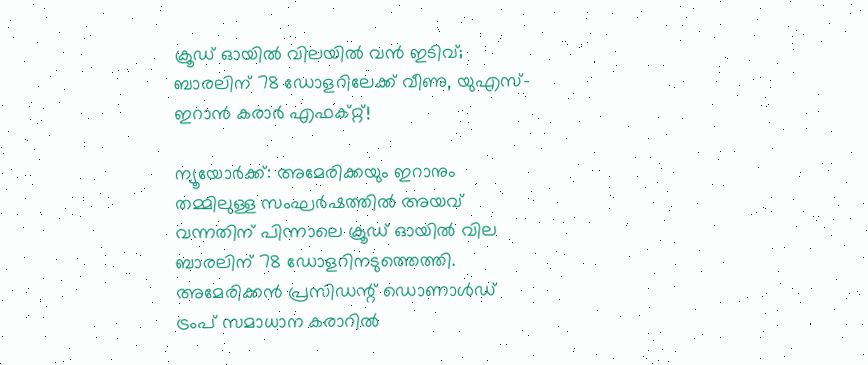ക്രൂഡ് ഓയിൽ വിലയിൽ വൻ ഇടിവ്; ബാരലിന് 78 ഡോളറിലേക്ക് വീണു, യുഎസ്-ഇറാൻ കരാർ എഫക്റ്റ്!

ന്യൂയോർക്ക്: അമേരിക്കയും ഇറാനും തമ്മിലുള്ള സംഘർഷത്തിൽ അയവ് വന്നതിന് പിന്നാലെ ക്രൂഡ് ഓയിൽ വില ബാരലിന് 78 ഡോളറിനടുത്തെത്തി. അമേരിക്കൻ പ്രസിഡന്റ് ഡൊണാൾഡ് ട്രംപ് സമാധാന കരാറിൽ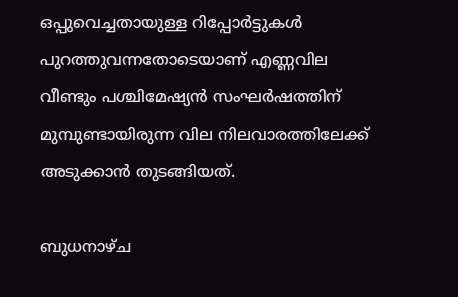ഒപ്പുവെച്ചതായുള്ള റിപ്പോർട്ടുകൾ പുറത്തുവന്നതോടെയാണ് എണ്ണവില വീണ്ടും പശ്ചിമേഷ്യൻ സംഘർഷത്തിന് മുമ്പുണ്ടായിരുന്ന വില നിലവാരത്തിലേക്ക് അടുക്കാൻ തുടങ്ങിയത്.

ബുധനാഴ്‌ച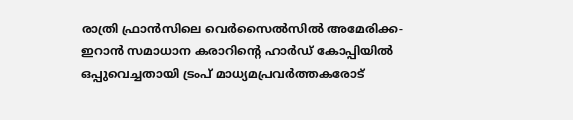രാത്രി ഫ്രാൻസിലെ വെർസൈൽസിൽ അമേരിക്ക-ഇറാൻ സമാധാന കരാറിന്റെ ഹാർഡ് കോപ്പിയിൽ ഒപ്പുവെച്ചതായി ട്രംപ് മാധ്യമപ്രവർത്തകരോട്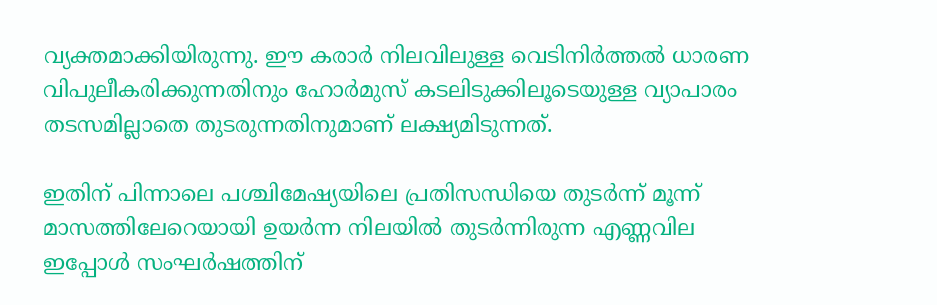വ്യക്തമാക്കിയിരുന്നു. ഈ കരാർ നിലവിലുള്ള വെടിനിർത്തൽ ധാരണ വിപുലീകരിക്കുന്നതിനും ഹോർമുസ് കടലിടുക്കിലൂടെയുള്ള വ്യാപാരം തടസമില്ലാതെ തുടരുന്നതിനുമാണ് ലക്ഷ്യമിടുന്നത്.

ഇതിന് പിന്നാലെ പശ്ചിമേഷ്യയിലെ പ്രതിസന്ധിയെ തുടർന്ന് മൂന്ന് മാസത്തിലേറെയായി ഉയർന്ന നിലയിൽ തുടർന്നിരുന്ന എണ്ണവില ഇപ്പോൾ സംഘർഷത്തിന്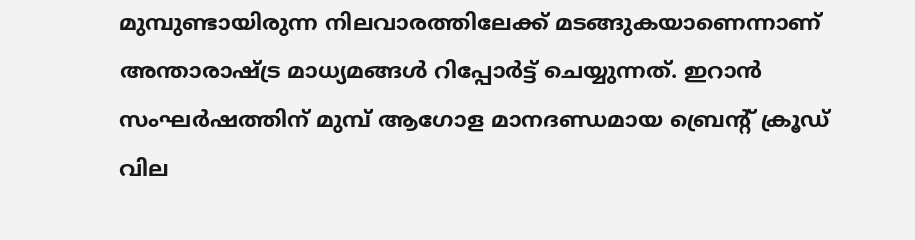മുമ്പുണ്ടായിരുന്ന നിലവാരത്തിലേക്ക് മടങ്ങുകയാണെന്നാണ് അന്താരാഷ്ട്ര മാധ്യമങ്ങൾ റിപ്പോർട്ട് ചെയ്യുന്നത്. ഇറാൻ സംഘർഷത്തിന് മുമ്പ് ആഗോള മാനദണ്ഡമായ ബ്രെന്റ് ക്രൂഡ് വില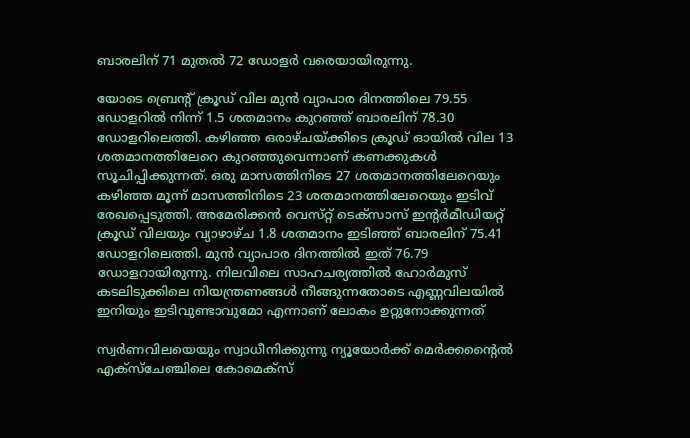ബാരലിന് 71 മുതൽ 72 ഡോളർ വരെയായിരുന്നു.

യോടെ ബ്രെന്റ് ക്രൂഡ് വില മുൻ വ്യാപാര ദിനത്തിലെ 79.55 ഡോളറിൽ നിന്ന് 1.5 ശതമാനം കുറഞ്ഞ് ബാരലിന് 78.30 ഡോളറിലെത്തി. കഴിഞ്ഞ ഒരാഴ്‌ചയ്ക്കിടെ ക്രൂഡ് ഓയിൽ വില 13 ശതമാനത്തിലേറെ കുറഞ്ഞുവെന്നാണ് കണക്കുകൾ സൂചിപ്പിക്കുന്നത്. ഒരു മാസത്തിനിടെ 27 ശതമാനത്തിലേറെയും കഴിഞ്ഞ മൂന്ന് മാസത്തിനിടെ 23 ശതമാനത്തിലേറെയും ഇടിവ് രേഖപ്പെടുത്തി. അമേരിക്കൻ വെസ്‌റ്റ് ടെക്‌സാസ് ഇന്റർമീഡിയറ്റ് ക്രൂഡ് വിലയും വ്യാഴാഴ്‌ച 1.8 ശതമാനം ഇടിഞ്ഞ് ബാരലിന് 75.41 ഡോളറിലെത്തി. മുൻ വ്യാപാര ദിനത്തിൽ ഇത് 76.79 ഡോളറായിരുന്നു. നിലവിലെ സാഹചര്യത്തിൽ ഹോർമുസ് കടലിടുക്കിലെ നിയന്ത്രണങ്ങൾ നീങ്ങുന്നതോടെ എണ്ണവിലയിൽ ഇനിയും ഇടിവുണ്ടാവുമോ എന്നാണ് ലോകം ഉറ്റുനോക്കുന്നത്

സ്വർണവിലയെയും സ്വാധീനിക്കുന്നു ന്യൂയോർക്ക് മെർക്കന്റൈൽ എക്സ്ചേഞ്ചിലെ കോമെക്‌സ്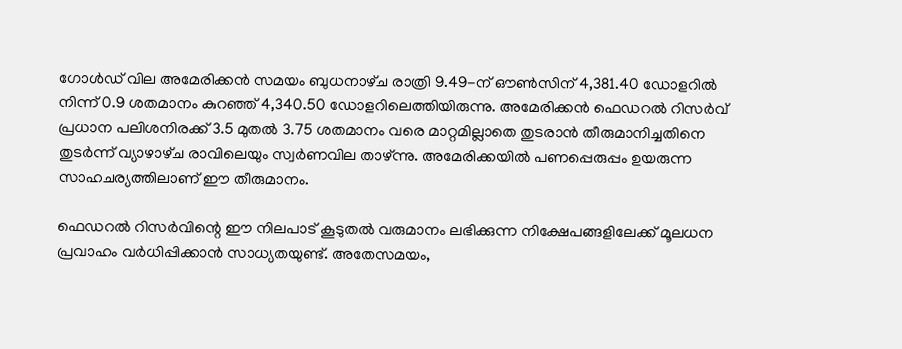ഗോൾഡ് വില അമേരിക്കൻ സമയം ബുധനാഴ്‌ച രാത്രി 9.49-ന് ഔൺസിന് 4,381.40 ഡോളറിൽ നിന്ന് 0.9 ശതമാനം കുറഞ്ഞ് 4,340.50 ഡോളറിലെത്തിയിരുന്നു. അമേരിക്കൻ ഫെഡറൽ റിസർവ് പ്രധാന പലിശനിരക്ക് 3.5 മുതൽ 3.75 ശതമാനം വരെ മാറ്റമില്ലാതെ തുടരാൻ തീരുമാനിച്ചതിനെ തുടർന്ന് വ്യാഴാഴ്‌ച രാവിലെയും സ്വർണവില താഴ്ന്നു. അമേരിക്കയിൽ പണപ്പെരുപ്പം ഉയരുന്ന സാഹചര്യത്തിലാണ് ഈ തീരുമാനം.

ഫെഡറൽ റിസർവിന്റെ ഈ നിലപാട് കൂടുതൽ വരുമാനം ലഭിക്കുന്ന നിക്ഷേപങ്ങളിലേക്ക് മൂലധന പ്രവാഹം വർധിപ്പിക്കാൻ സാധ്യതയുണ്ട്. അതേസമയം,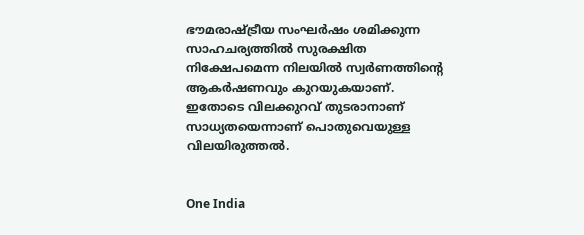ഭൗമരാഷ്ട്രീയ സംഘർഷം ശമിക്കുന്ന സാഹചര്യത്തിൽ സുരക്ഷിത നിക്ഷേപമെന്ന നിലയിൽ സ്വർണത്തിന്റെ ആകർഷണവും കുറയുകയാണ്. ഇതോടെ വിലക്കുറവ് തുടരാനാണ് സാധ്യതയെന്നാണ് പൊതുവെയുള്ള വിലയിരുത്തൽ.


One India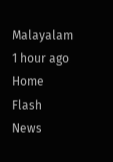Malayalam 1 hour ago
Home Flash News